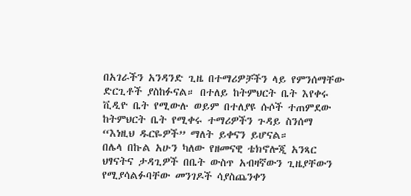በአገራችን አንዳንድ ጊዜ በተማሪዎቻችን ላይ የምንሰማቸው ድርጊቶች ያስከፉናል። በተለይ ከትምህርት ቤት እየቀሩ ቪዲዮ ቤት የሚውሉ ወይም በተለያዩ ሱሶች ተጠምደው ከትምህርት ቤት የሚቀሩ ተማሪዎችን ጉዳይ ስንሰማ “እነዚህ ዱርዬዎች” ማለት ይቀናን ይሆናል።
በሌላ በኩል አሁን ካለው የዘመናዊ ቴክኖሎጂ አንጻር ህፃናትና ታዳጊዎች በቤት ውስጥ አብዛኛውን ጊዜያቸውን የሚያሳልፉባቸው መንገዶች ሳያስጨንቀን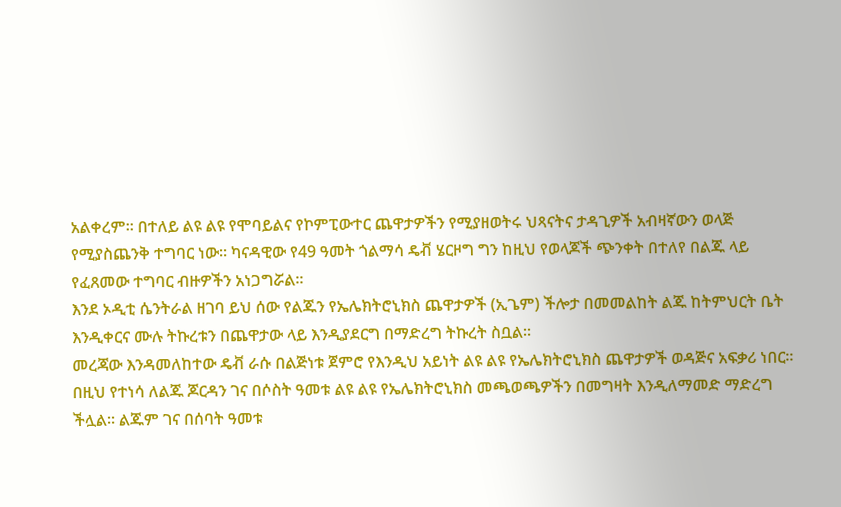አልቀረም። በተለይ ልዩ ልዩ የሞባይልና የኮምፒውተር ጨዋታዎችን የሚያዘወትሩ ህጻናትና ታዳጊዎች አብዛኛውን ወላጅ የሚያስጨንቅ ተግባር ነው። ካናዳዊው የ49 ዓመት ጎልማሳ ዴቭ ሄርዞግ ግን ከዚህ የወላጆች ጭንቀት በተለየ በልጁ ላይ የፈጸመው ተግባር ብዙዎችን አነጋግሯል።
እንደ ኦዲቲ ሴንትራል ዘገባ ይህ ሰው የልጁን የኤሌክትሮኒክስ ጨዋታዎች (ኢጌም) ችሎታ በመመልከት ልጁ ከትምህርት ቤት እንዲቀርና ሙሉ ትኩረቱን በጨዋታው ላይ እንዲያደርግ በማድረግ ትኩረት ስቧል።
መረጃው እንዳመለከተው ዴቭ ራሱ በልጅነቱ ጀምሮ የእንዲህ አይነት ልዩ ልዩ የኤሌክትሮኒክስ ጨዋታዎች ወዳጅና አፍቃሪ ነበር። በዚህ የተነሳ ለልጁ ጆርዳን ገና በሶስት ዓመቱ ልዩ ልዩ የኤሌክትሮኒክስ መጫወጫዎችን በመግዛት እንዲለማመድ ማድረግ ችሏል። ልጁም ገና በሰባት ዓመቱ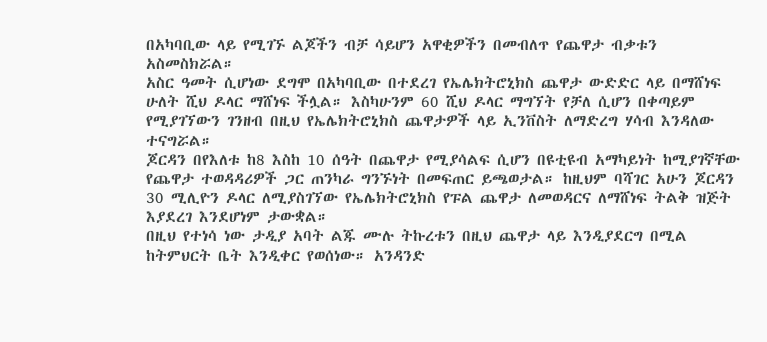በአካባቢው ላይ የሚገኙ ልጆችን ብቻ ሳይሆን አዋቂዎችን በመብለጥ የጨዋታ ብቃቱን አስመስክሯል።
አስር ዓመት ሲሆነው ደግሞ በአካባቢው በተደረገ የኤሌክትሮኒክስ ጨዋታ ውድድር ላይ በማሸነፍ ሁለት ሺህ ዶላር ማሸነፍ ችሏል። እስካሁንም 60 ሺህ ዶላር ማግኘት የቻለ ሲሆን በቀጣይም የሚያገኘውን ገንዘብ በዚህ የኤሌክትሮኒክስ ጨዋታዎች ላይ ኢንቨስት ለማድረግ ሃሳብ እንዳለው ተናግሯል።
ጆርዳን በየእለቱ ከ8 እስከ 10 ሰዓት በጨዋታ የሚያሳልፍ ሲሆን በዩቲዩብ አማካይነት ከሚያገኛቸው የጨዋታ ተወዳዳሪዎች ጋር ጠንካራ ግንኙነት በመፍጠር ይጫወታል። ከዚህም ባሻገር አሁን ጆርዳን 30 ሚሊዮን ዶላር ለሚያስገኘው የኤሌክትሮኒክስ የፑል ጨዋታ ለመወዳርና ለማሸነፍ ትልቅ ዝጅት እያደረገ እንደሆነም ታውቋል።
በዚህ የተነሳ ነው ታዲያ አባት ልጁ ሙሉ ትኩረቱን በዚህ ጨዋታ ላይ እንዲያደርግ በሚል ከትምህርት ቤት እንዲቀር የወሰነው። አንዳንድ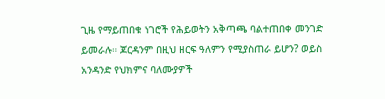ጊዜ የማይጠበቁ ነገሮች የሕይወትን አቅጣጫ ባልተጠበቀ መንገድ ይመራሉ። ጆርዳንም በዚህ ዘርፍ ዓለምን የሚያስጠራ ይሆን? ወይስ አንዳንድ የህክምና ባለሙያዎች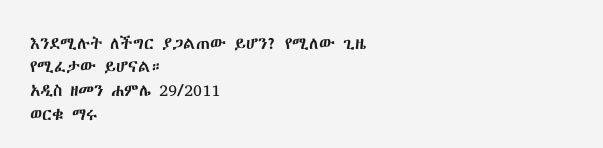እንደሚሉት ለችግር ያጋልጠው ይሆን? የሚለው ጊዜ የሚፈታው ይሆናል።
አዲስ ዘመን ሐምሌ 29/2011
ወርቁ ማሩ